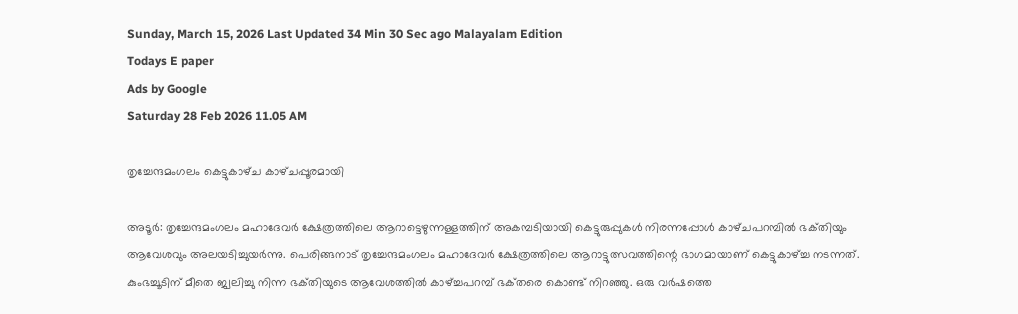Sunday, March 15, 2026 Last Updated 34 Min 30 Sec ago Malayalam Edition
Todays E paper
Ads by Google
Saturday 28 Feb 2026 11.05 AM

തൃച്ചേന്ദമംഗലം കെട്ടുകാഴ്‌ച കാഴ്‌ചപ്പൂരമായി

അടൂര്‍: തൃച്ചേന്ദമംഗലം മഹാദേവര്‍ ക്ഷേത്രത്തിലെ ആറാട്ടെഴുന്നള്ളത്തിന്‌ അകമ്പടിയായി കെട്ടുരുപ്പുകള്‍ നിരന്നപ്പോള്‍ കാഴ്‌ചപറമ്പില്‍ ഭക്‌തിയും ആവേശവും അലയടിച്ചുയര്‍ന്നു. പെരിങ്ങനാട്‌ തൃച്ചേന്ദമംഗലം മഹാദേവര്‍ ക്ഷേത്രത്തിലെ ആറാട്ടുത്സവത്തിന്റെ ഭാഗമായാണ്‌ കെട്ടുകാഴ്‌ച്ച നടന്നത്‌. കുംഭച്ചൂടിന്‌ മീതെ ജ്വലിച്ചു നിന്ന ഭക്‌തിയുടെ ആവേശത്തില്‍ കാഴ്‌ച്ചപറമ്പ്‌ ഭക്‌തരെ കൊണ്ട്‌ നിറഞ്ഞു. ഒരു വര്‍ഷത്തെ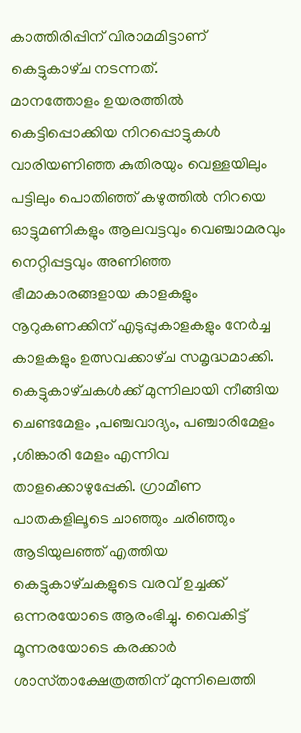കാത്തിരിപ്പിന്‌ വിരാമമിട്ടാണ്‌ കെട്ടുകാഴ്‌ച നടന്നത്‌.
മാനത്തോളം ഉയരത്തില്‍ കെട്ടിപ്പൊക്കിയ നിറപ്പൊട്ടുകള്‍ വാരിയണിഞ്ഞ കുതിരയും വെള്ളയിലും പട്ടിലും പൊതിഞ്ഞ്‌ കഴുത്തില്‍ നിറയെ ഓട്ടുമണികളും ആലവട്ടവും വെഞ്ചാമരവും നെറ്റിപ്പട്ടവും അണിഞ്ഞ ഭീമാകാരങ്ങളായ കാളകളും നൂറുകണക്കിന്‌ എടുപ്പുകാളകളും നേര്‍ച്ച കാളകളും ഉത്സവക്കാഴ്‌ച സമൃദ്ധമാക്കി.
കെട്ടുകാഴ്‌ചകള്‍ക്ക്‌ മുന്നിലായി നീങ്ങിയ ചെണ്ടമേളം ,പഞ്ചവാദ്യം, പഞ്ചാരിമേളം ,ശിങ്കാരി മേളം എന്നിവ താളക്കൊഴുപ്പേകി. ഗ്രാമീണ പാതകളിലൂടെ ചാഞ്ഞും ചരിഞ്ഞും ആടിയുലഞ്ഞ്‌ എത്തിയ കെട്ടുകാഴ്‌ചകളുടെ വരവ്‌ ഉച്ചക്ക്‌ ഒന്നരയോടെ ആരംഭിച്ചു. വൈകിട്ട്‌ മൂന്നരയോടെ കരക്കാര്‍ ശാസ്‌താക്ഷേത്രത്തിന്‌ മുന്നിലെത്തി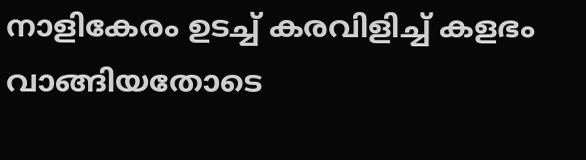നാളികേരം ഉടച്ച്‌ കരവിളിച്ച്‌ കളഭം വാങ്ങിയതോടെ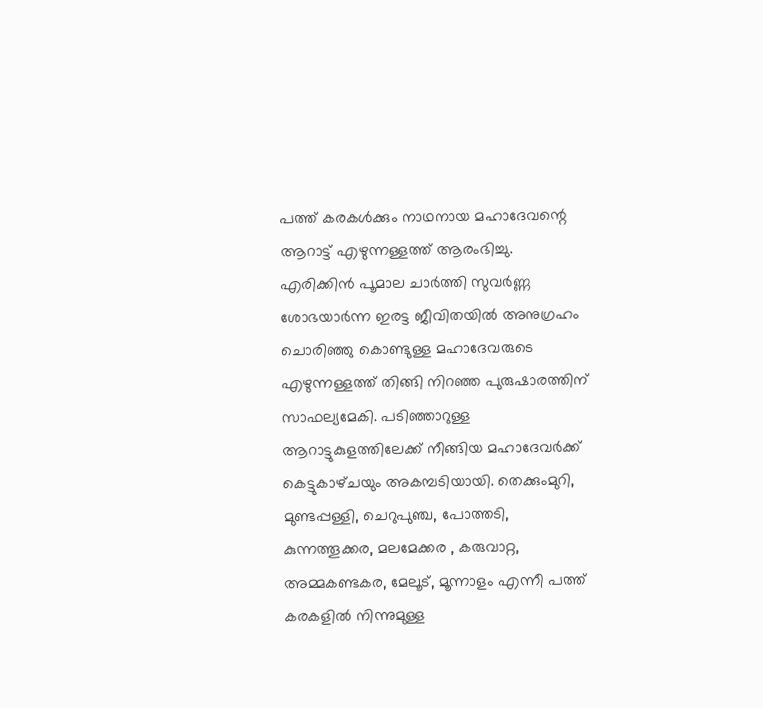പത്ത്‌ കരകള്‍ക്കും നാഥനായ മഹാദേവന്റെ ആറാട്ട്‌ എഴുന്നള്ളത്ത്‌ ആരംഭിച്ചു.
എരിക്കിന്‍ പൂമാല ചാര്‍ത്തി സുവര്‍ണ്ണ ശോഭയാര്‍ന്ന ഇരട്ട ജീവിതയില്‍ അനുഗ്രഹം ചൊരിഞ്ഞു കൊണ്ടുള്ള മഹാദേവരുടെ എഴുന്നള്ളത്ത്‌ തിങ്ങി നിറഞ്ഞ പുരുഷാരത്തിന്‌ സാഫല്യമേകി. പടിഞ്ഞാറുള്ള ആറാട്ടുകുളത്തിലേക്ക്‌ നീങ്ങിയ മഹാദേവര്‍ക്ക്‌ കെട്ടുകാഴ്‌ചയും അകമ്പടിയായി. തെക്കുംമുറി, മുണ്ടപ്പള്ളി, ചെറുപുഞ്ച, പോത്തടി, കുന്നത്തൂക്കര, മലമേക്കര , കരുവാറ്റ, അമ്മകണ്ടകര, മേലൂട്‌, മൂന്നാളം എന്നീ പത്ത്‌ കരകളില്‍ നിന്നുമുള്ള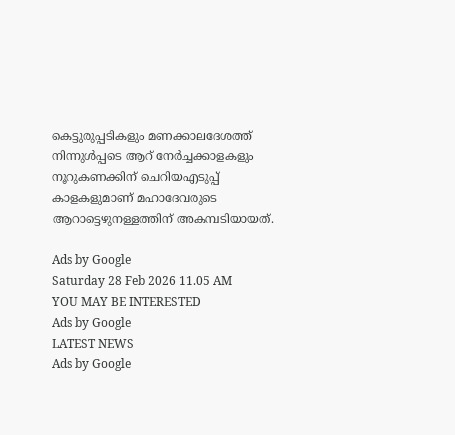കെട്ടുരുപ്പടികളും മണക്കാലദേശത്ത്‌ നിന്നുള്‍പ്പടെ ആറ്‌ നേര്‍ച്ചക്കാളകളും നൂറുകണക്കിന്‌ ചെറിയഎടുപ്പ്‌ കാളകളുമാണ്‌ മഹാദേവരുടെ ആറാട്ടെഴുനള്ളത്തിന്‌ അകമ്പടിയായത്‌.

Ads by Google
Saturday 28 Feb 2026 11.05 AM
YOU MAY BE INTERESTED
Ads by Google
LATEST NEWS
Ads by Google